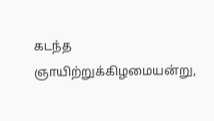கடந்த ஞாயிற்றுக்கிழமையன்று,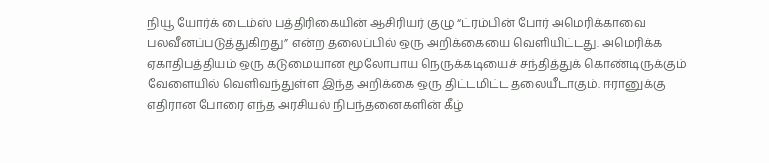நியூ யோர்க் டைம்ஸ் பத்திரிகையின் ஆசிரியர் குழு “ட்ரம்பின் போர் அமெரிக்காவை பலவீனப்படுத்துகிறது” என்ற தலைப்பில் ஒரு அறிக்கையை வெளியிட்டது. அமெரிக்க ஏகாதிபத்தியம் ஒரு கடுமையான மூலோபாய நெருக்கடியைச் சந்தித்துக் கொண்டிருக்கும் வேளையில் வெளிவந்துள்ள இந்த அறிக்கை ஒரு திட்டமிட்ட தலையீடாகும். ஈரானுக்கு எதிரான போரை எந்த அரசியல் நிபந்தனைகளின் கீழ்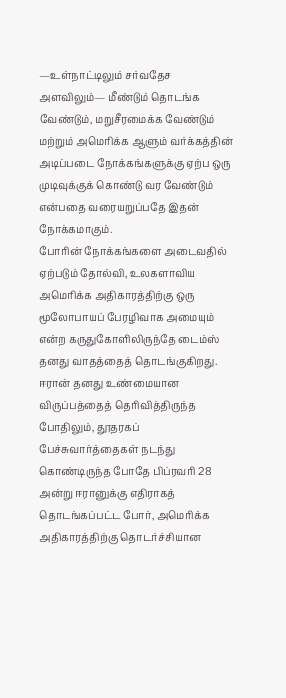—உள்நாட்டிலும் சர்வதேச அளவிலும்— மீண்டும் தொடங்க வேண்டும், மறுசீரமைக்க வேண்டும் மற்றும் அமெரிக்க ஆளும் வர்க்கத்தின் அடிப்படை நோக்கங்களுக்கு ஏற்ப ஒரு முடிவுக்குக் கொண்டு வர வேண்டும் என்பதை வரையறுப்பதே இதன் நோக்கமாகும்.
போரின் நோக்கங்களை அடைவதில் ஏற்படும் தோல்வி, உலகளாவிய அமெரிக்க அதிகாரத்திற்கு ஒரு மூலோபாயப் பேரழிவாக அமையும் என்ற கருதுகோளிலிருந்தே டைம்ஸ் தனது வாதத்தைத் தொடங்குகிறது.
ஈரான் தனது உண்மையான விருப்பத்தைத் தெரிவித்திருந்த போதிலும், தூதரகப் பேச்சுவார்த்தைகள் நடந்து கொண்டிருந்த போதே பிப்ரவரி 28 அன்று ஈரானுக்கு எதிராகத் தொடங்கப்பட்ட போர், அமெரிக்க அதிகாரத்திற்கு தொடர்ச்சியான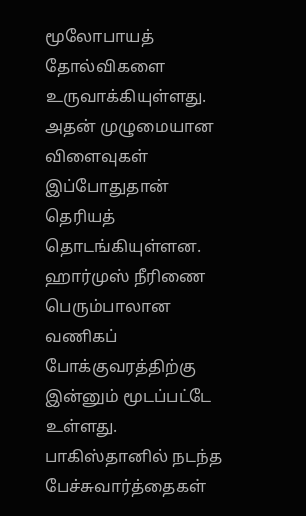மூலோபாயத் தோல்விகளை உருவாக்கியுள்ளது. அதன் முழுமையான விளைவுகள் இப்போதுதான் தெரியத் தொடங்கியுள்ளன. ஹார்முஸ் நீரிணை பெரும்பாலான வணிகப் போக்குவரத்திற்கு இன்னும் மூடப்பட்டே உள்ளது. பாகிஸ்தானில் நடந்த பேச்சுவார்த்தைகள்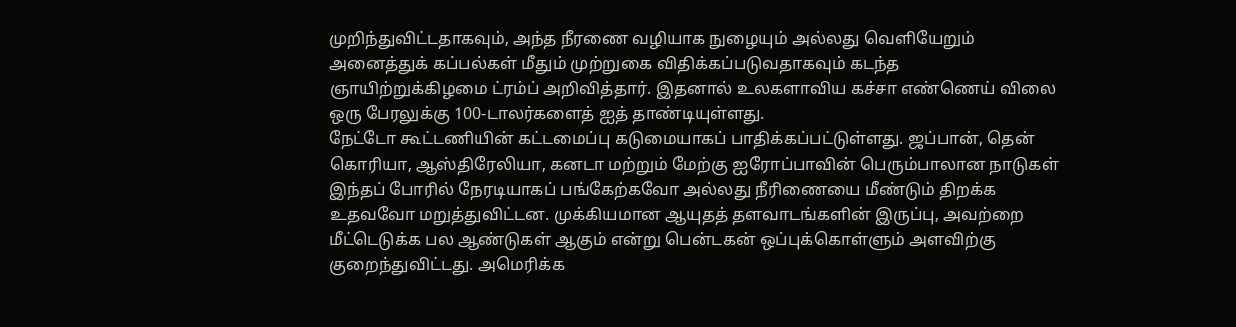முறிந்துவிட்டதாகவும், அந்த நீரணை வழியாக நுழையும் அல்லது வெளியேறும் அனைத்துக் கப்பல்கள் மீதும் முற்றுகை விதிக்கப்படுவதாகவும் கடந்த ஞாயிற்றுக்கிழமை ட்ரம்ப் அறிவித்தார். இதனால் உலகளாவிய கச்சா எண்ணெய் விலை ஒரு பேரலுக்கு 100-டாலர்களைத் ஐத் தாண்டியுள்ளது.
நேட்டோ கூட்டணியின் கட்டமைப்பு கடுமையாகப் பாதிக்கப்பட்டுள்ளது. ஜப்பான், தென் கொரியா, ஆஸ்திரேலியா, கனடா மற்றும் மேற்கு ஐரோப்பாவின் பெரும்பாலான நாடுகள் இந்தப் போரில் நேரடியாகப் பங்கேற்கவோ அல்லது நீரிணையை மீண்டும் திறக்க உதவவோ மறுத்துவிட்டன. முக்கியமான ஆயுதத் தளவாடங்களின் இருப்பு, அவற்றை மீட்டெடுக்க பல ஆண்டுகள் ஆகும் என்று பென்டகன் ஒப்புக்கொள்ளும் அளவிற்கு குறைந்துவிட்டது. அமெரிக்க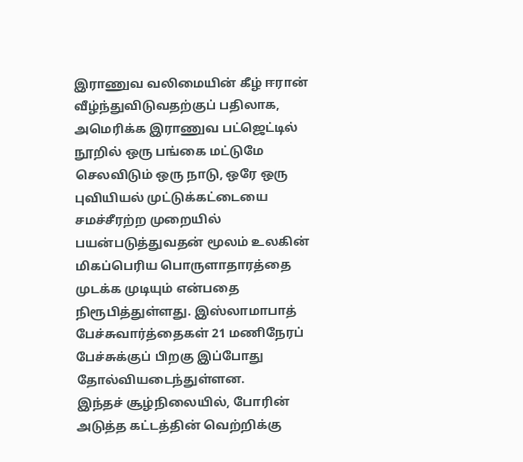இராணுவ வலிமையின் கீழ் ஈரான் வீழ்ந்துவிடுவதற்குப் பதிலாக, அமெரிக்க இராணுவ பட்ஜெட்டில் நூறில் ஒரு பங்கை மட்டுமே செலவிடும் ஒரு நாடு, ஒரே ஒரு புவியியல் முட்டுக்கட்டையை சமச்சீரற்ற முறையில் பயன்படுத்துவதன் மூலம் உலகின் மிகப்பெரிய பொருளாதாரத்தை முடக்க முடியும் என்பதை நிரூபித்துள்ளது. இஸ்லாமாபாத் பேச்சுவார்த்தைகள் 21 மணிநேரப் பேச்சுக்குப் பிறகு இப்போது தோல்வியடைந்துள்ளன.
இந்தச் சூழ்நிலையில், போரின் அடுத்த கட்டத்தின் வெற்றிக்கு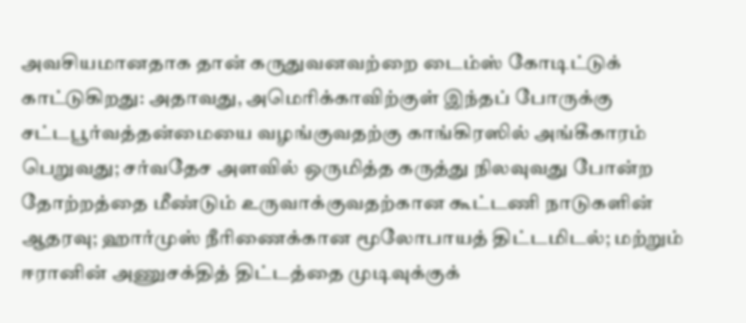அவசியமானதாக தான் கருதுவனவற்றை டைம்ஸ் கோடிட்டுக் காட்டுகிறது: அதாவது, அமெரிக்காவிற்குள் இந்தப் போருக்கு சட்டபூர்வத்தன்மையை வழங்குவதற்கு காங்கிரஸில் அங்கீகாரம் பெறுவது; சர்வதேச அளவில் ஒருமித்த கருத்து நிலவுவது போன்ற தோற்றத்தை மீண்டும் உருவாக்குவதற்கான கூட்டணி நாடுகளின் ஆதரவு; ஹார்முஸ் நீரிணைக்கான மூலோபாயத் திட்டமிடல்; மற்றும் ஈரானின் அணுசக்தித் திட்டத்தை முடிவுக்குக்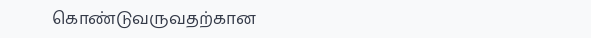கொண்டுவருவதற்கான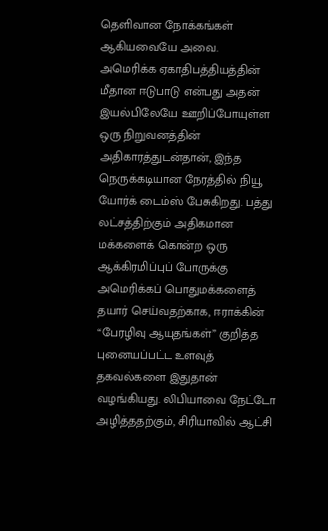தெளிவான நோக்கங்கள் ஆகியவையே அவை.
அமெரிக்க ஏகாதிபத்தியத்தின் மீதான ஈடுபாடு என்பது அதன் இயல்பிலேயே ஊறிப்போயுள்ள ஒரு நிறுவனத்தின் அதிகாரத்துடன்தான், இந்த நெருக்கடியான நேரத்தில் நியூ யோர்க் டைம்ஸ் பேசுகிறது. பத்து லட்சத்திற்கும் அதிகமான மக்களைக் கொன்ற ஒரு ஆக்கிரமிப்புப் போருக்கு அமெரிக்கப் பொதுமக்களைத் தயார் செய்வதற்காக, ஈராக்கின் “பேரழிவு ஆயுதங்கள்” குறித்த புனையப்பட்ட உளவுத் தகவல்களை இதுதான் வழங்கியது. லிபியாவை நேட்டோ அழித்ததற்கும், சிரியாவில் ஆட்சி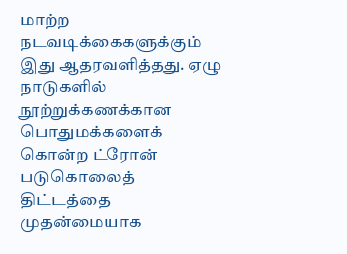மாற்ற நடவடிக்கைகளுக்கும் இது ஆதரவளித்தது. ஏழு நாடுகளில் நூற்றுக்கணக்கான பொதுமக்களைக் கொன்ற ட்ரோன் படுகொலைத் திட்டத்தை முதன்மையாக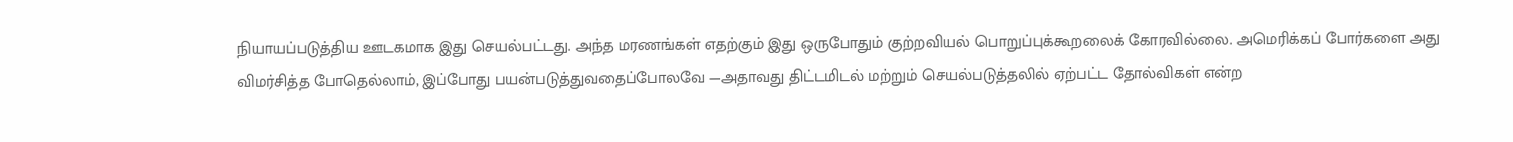நியாயப்படுத்திய ஊடகமாக இது செயல்பட்டது. அந்த மரணங்கள் எதற்கும் இது ஒருபோதும் குற்றவியல் பொறுப்புக்கூறலைக் கோரவில்லை. அமெரிக்கப் போர்களை அது விமர்சித்த போதெல்லாம், இப்போது பயன்படுத்துவதைப்போலவே —அதாவது திட்டமிடல் மற்றும் செயல்படுத்தலில் ஏற்பட்ட தோல்விகள் என்ற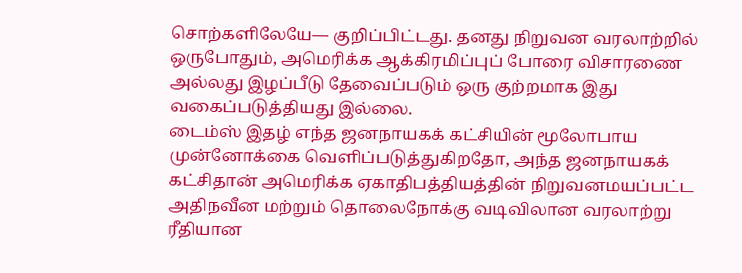சொற்களிலேயே— குறிப்பிட்டது. தனது நிறுவன வரலாற்றில் ஒருபோதும், அமெரிக்க ஆக்கிரமிப்புப் போரை விசாரணை அல்லது இழப்பீடு தேவைப்படும் ஒரு குற்றமாக இது வகைப்படுத்தியது இல்லை.
டைம்ஸ் இதழ் எந்த ஜனநாயகக் கட்சியின் மூலோபாய முன்னோக்கை வெளிப்படுத்துகிறதோ, அந்த ஜனநாயகக் கட்சிதான் அமெரிக்க ஏகாதிபத்தியத்தின் நிறுவனமயப்பட்ட அதிநவீன மற்றும் தொலைநோக்கு வடிவிலான வரலாற்று ரீதியான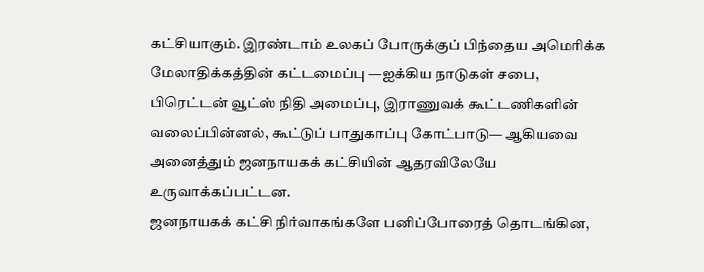கட்சியாகும். இரண்டாம் உலகப் போருக்குப் பிந்தைய அமெரிக்க மேலாதிக்கத்தின் கட்டமைப்பு —ஐக்கிய நாடுகள் சபை, பிரெட்டன் வூட்ஸ் நிதி அமைப்பு, இராணுவக் கூட்டணிகளின் வலைப்பின்னல், கூட்டுப் பாதுகாப்பு கோட்பாடு— ஆகியவை அனைத்தும் ஜனநாயகக் கட்சியின் ஆதரவிலேயே உருவாக்கப்பட்டன.
ஜனநாயகக் கட்சி நிர்வாகங்களே பனிப்போரைத் தொடங்கின,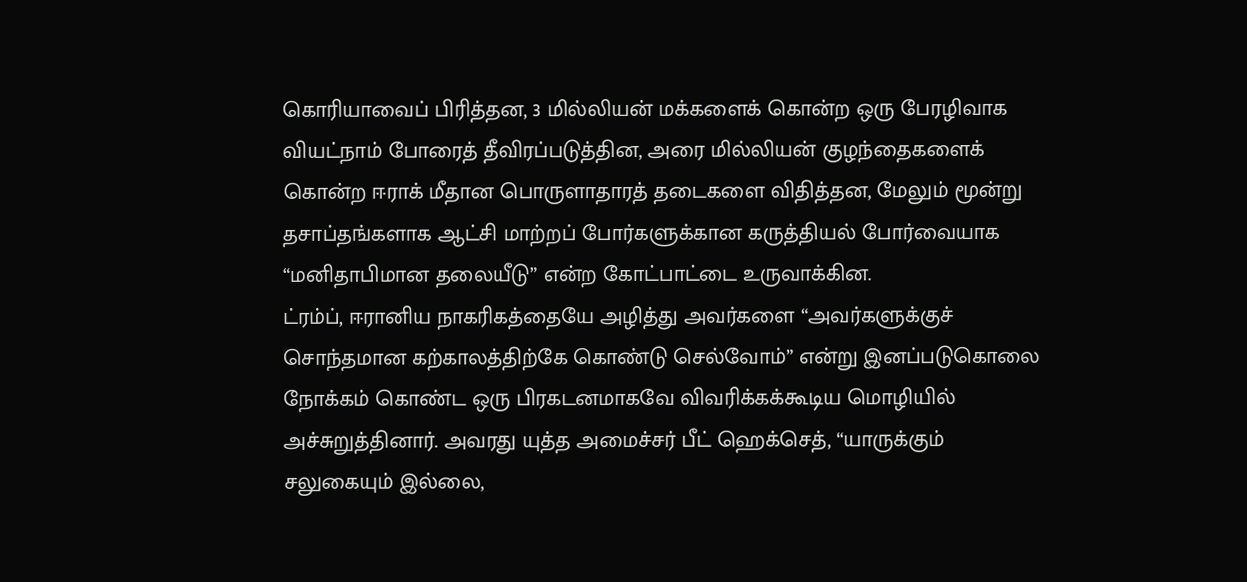கொரியாவைப் பிரித்தன, 3 மில்லியன் மக்களைக் கொன்ற ஒரு பேரழிவாக வியட்நாம் போரைத் தீவிரப்படுத்தின, அரை மில்லியன் குழந்தைகளைக் கொன்ற ஈராக் மீதான பொருளாதாரத் தடைகளை விதித்தன, மேலும் மூன்று தசாப்தங்களாக ஆட்சி மாற்றப் போர்களுக்கான கருத்தியல் போர்வையாக “மனிதாபிமான தலையீடு” என்ற கோட்பாட்டை உருவாக்கின.
ட்ரம்ப், ஈரானிய நாகரிகத்தையே அழித்து அவர்களை “அவர்களுக்குச் சொந்தமான கற்காலத்திற்கே கொண்டு செல்வோம்” என்று இனப்படுகொலை நோக்கம் கொண்ட ஒரு பிரகடனமாகவே விவரிக்கக்கூடிய மொழியில் அச்சுறுத்தினார். அவரது யுத்த அமைச்சர் பீட் ஹெக்செத், “யாருக்கும் சலுகையும் இல்லை,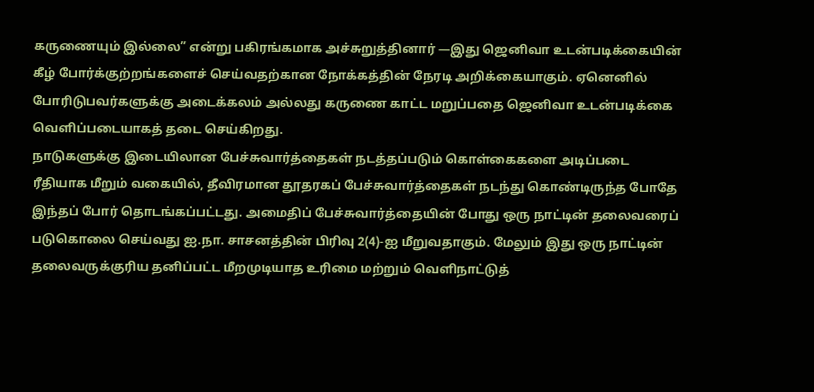கருணையும் இல்லை” என்று பகிரங்கமாக அச்சுறுத்தினார் —இது ஜெனிவா உடன்படிக்கையின் கீழ் போர்க்குற்றங்களைச் செய்வதற்கான நோக்கத்தின் நேரடி அறிக்கையாகும். ஏனெனில் போரிடுபவர்களுக்கு அடைக்கலம் அல்லது கருணை காட்ட மறுப்பதை ஜெனிவா உடன்படிக்கை வெளிப்படையாகத் தடை செய்கிறது.
நாடுகளுக்கு இடையிலான பேச்சுவார்த்தைகள் நடத்தப்படும் கொள்கைகளை அடிப்படை ரீதியாக மீறும் வகையில், தீவிரமான தூதரகப் பேச்சுவார்த்தைகள் நடந்து கொண்டிருந்த போதே இந்தப் போர் தொடங்கப்பட்டது. அமைதிப் பேச்சுவார்த்தையின் போது ஒரு நாட்டின் தலைவரைப் படுகொலை செய்வது ஐ.நா. சாசனத்தின் பிரிவு 2(4)-ஐ மீறுவதாகும். மேலும் இது ஒரு நாட்டின் தலைவருக்குரிய தனிப்பட்ட மீறமுடியாத உரிமை மற்றும் வெளிநாட்டுத்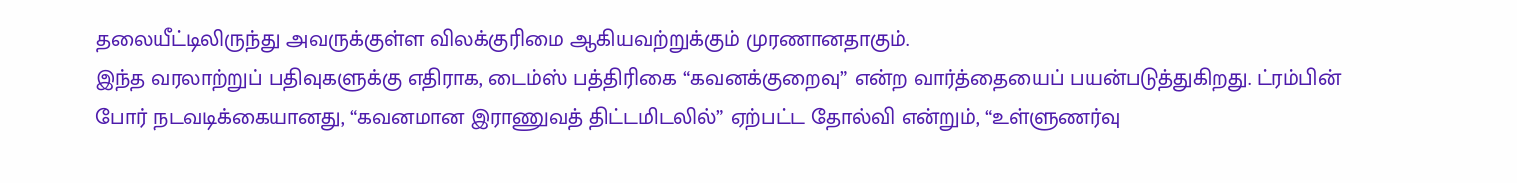தலையீட்டிலிருந்து அவருக்குள்ள விலக்குரிமை ஆகியவற்றுக்கும் முரணானதாகும்.
இந்த வரலாற்றுப் பதிவுகளுக்கு எதிராக, டைம்ஸ் பத்திரிகை “கவனக்குறைவு” என்ற வார்த்தையைப் பயன்படுத்துகிறது. ட்ரம்பின் போர் நடவடிக்கையானது, “கவனமான இராணுவத் திட்டமிடலில்” ஏற்பட்ட தோல்வி என்றும், “உள்ளுணர்வு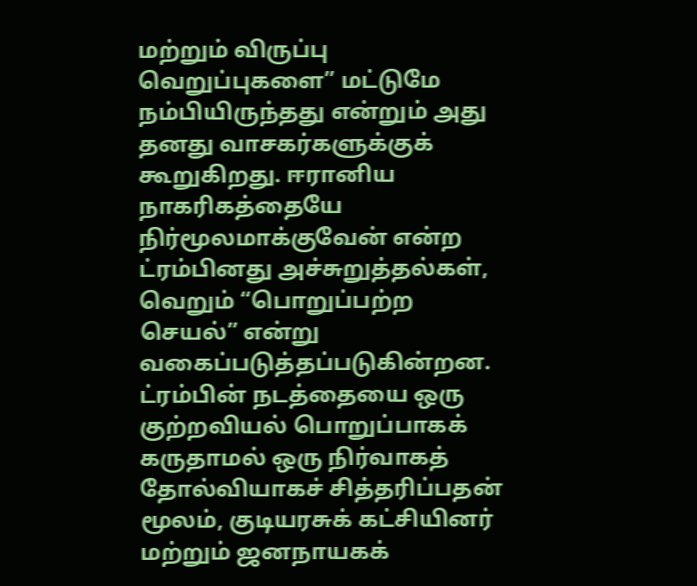மற்றும் விருப்பு வெறுப்புகளை” மட்டுமே நம்பியிருந்தது என்றும் அது தனது வாசகர்களுக்குக் கூறுகிறது. ஈரானிய நாகரிகத்தையே நிர்மூலமாக்குவேன் என்ற ட்ரம்பினது அச்சுறுத்தல்கள், வெறும் “பொறுப்பற்ற செயல்” என்று வகைப்படுத்தப்படுகின்றன.
ட்ரம்பின் நடத்தையை ஒரு குற்றவியல் பொறுப்பாகக் கருதாமல் ஒரு நிர்வாகத் தோல்வியாகச் சித்தரிப்பதன் மூலம், குடியரசுக் கட்சியினர் மற்றும் ஜனநாயகக்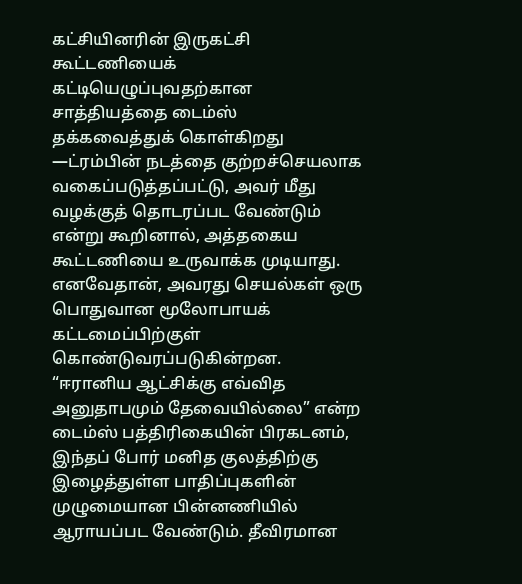கட்சியினரின் இருகட்சி கூட்டணியைக் கட்டியெழுப்புவதற்கான சாத்தியத்தை டைம்ஸ் தக்கவைத்துக் கொள்கிறது —ட்ரம்பின் நடத்தை குற்றச்செயலாக வகைப்படுத்தப்பட்டு, அவர் மீது வழக்குத் தொடரப்பட வேண்டும் என்று கூறினால், அத்தகைய கூட்டணியை உருவாக்க முடியாது. எனவேதான், அவரது செயல்கள் ஒரு பொதுவான மூலோபாயக் கட்டமைப்பிற்குள் கொண்டுவரப்படுகின்றன.
“ஈரானிய ஆட்சிக்கு எவ்வித அனுதாபமும் தேவையில்லை” என்ற டைம்ஸ் பத்திரிகையின் பிரகடனம், இந்தப் போர் மனித குலத்திற்கு இழைத்துள்ள பாதிப்புகளின் முழுமையான பின்னணியில் ஆராயப்பட வேண்டும். தீவிரமான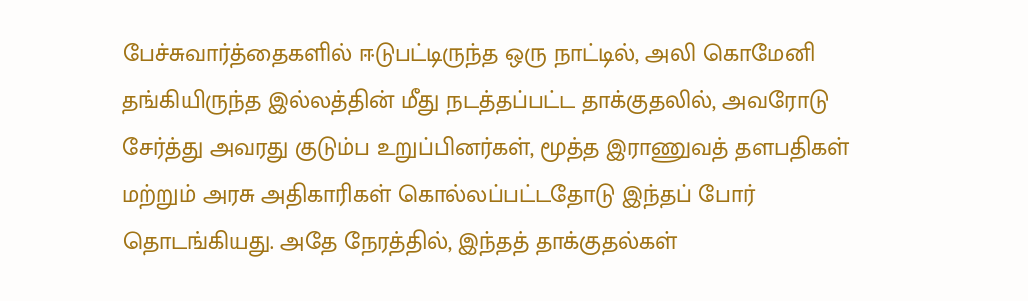பேச்சுவார்த்தைகளில் ஈடுபட்டிருந்த ஒரு நாட்டில், அலி கொமேனி தங்கியிருந்த இல்லத்தின் மீது நடத்தப்பட்ட தாக்குதலில், அவரோடு சேர்த்து அவரது குடும்ப உறுப்பினர்கள், மூத்த இராணுவத் தளபதிகள் மற்றும் அரசு அதிகாரிகள் கொல்லப்பட்டதோடு இந்தப் போர் தொடங்கியது. அதே நேரத்தில், இந்தத் தாக்குதல்கள்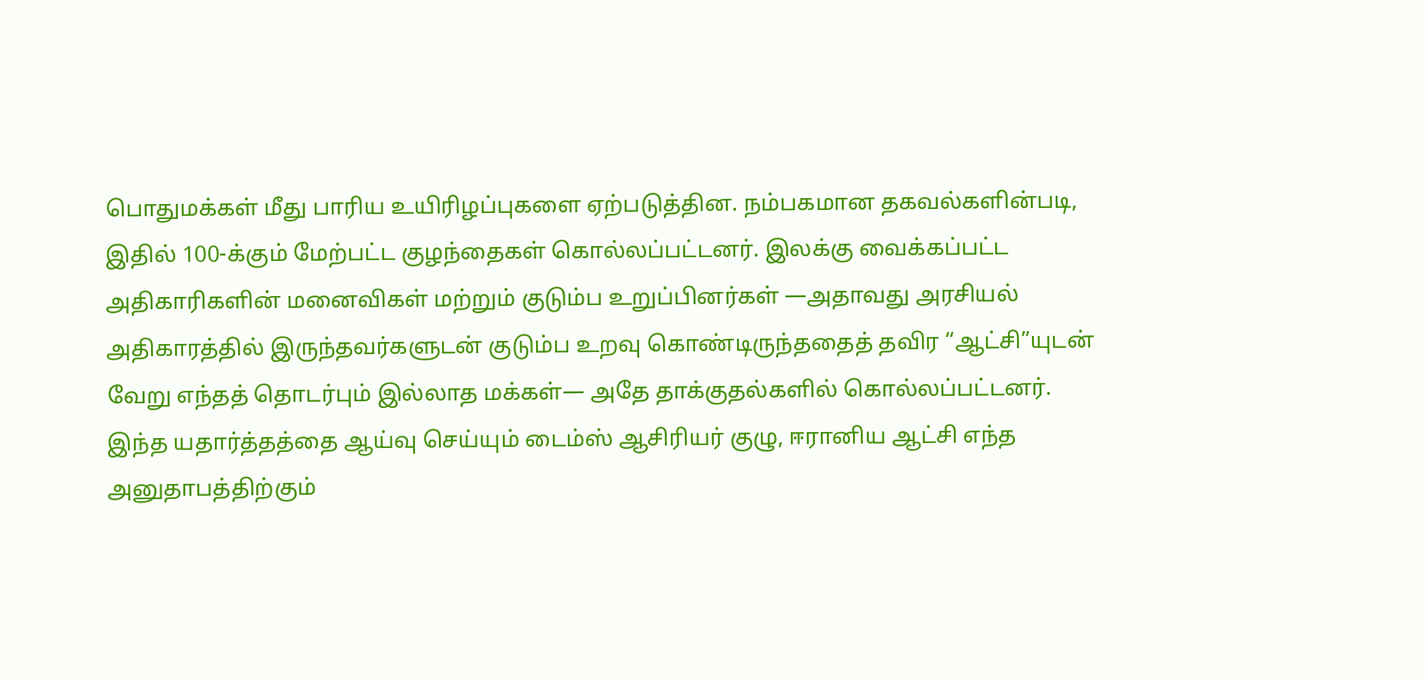பொதுமக்கள் மீது பாரிய உயிரிழப்புகளை ஏற்படுத்தின. நம்பகமான தகவல்களின்படி, இதில் 100-க்கும் மேற்பட்ட குழந்தைகள் கொல்லப்பட்டனர். இலக்கு வைக்கப்பட்ட அதிகாரிகளின் மனைவிகள் மற்றும் குடும்ப உறுப்பினர்கள் —அதாவது அரசியல் அதிகாரத்தில் இருந்தவர்களுடன் குடும்ப உறவு கொண்டிருந்ததைத் தவிர “ஆட்சி”யுடன் வேறு எந்தத் தொடர்பும் இல்லாத மக்கள்— அதே தாக்குதல்களில் கொல்லப்பட்டனர்.
இந்த யதார்த்தத்தை ஆய்வு செய்யும் டைம்ஸ் ஆசிரியர் குழு, ஈரானிய ஆட்சி எந்த அனுதாபத்திற்கும்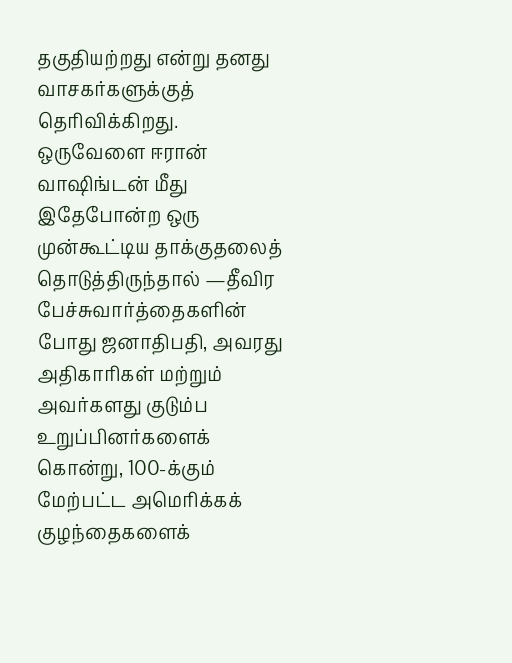தகுதியற்றது என்று தனது வாசகர்களுக்குத் தெரிவிக்கிறது. ஒருவேளை ஈரான் வாஷிங்டன் மீது இதேபோன்ற ஒரு முன்கூட்டிய தாக்குதலைத் தொடுத்திருந்தால் —தீவிர பேச்சுவார்த்தைகளின் போது ஜனாதிபதி, அவரது அதிகாரிகள் மற்றும் அவர்களது குடும்ப உறுப்பினர்களைக் கொன்று, 100-க்கும் மேற்பட்ட அமெரிக்கக் குழந்தைகளைக்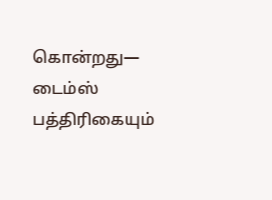கொன்றது— டைம்ஸ் பத்திரிகையும்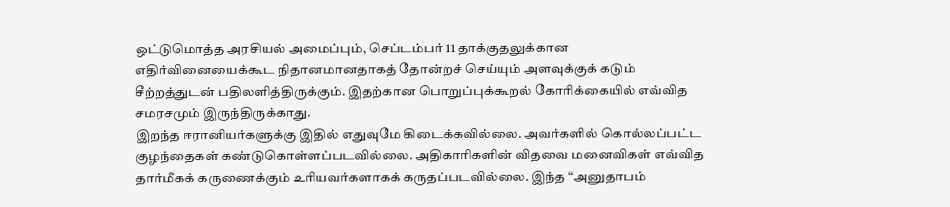ஒட்டுமொத்த அரசியல் அமைப்பும், செப்டம்பர் 11 தாக்குதலுக்கான எதிர்வினையைக்கூட நிதானமானதாகத் தோன்றச் செய்யும் அளவுக்குக் கடும் சீற்றத்துடன் பதிலளித்திருக்கும். இதற்கான பொறுப்புக்கூறல் கோரிக்கையில் எவ்வித சமரசமும் இருந்திருக்காது.
இறந்த ஈரானியர்களுக்கு இதில் எதுவுமே கிடைக்கவில்லை. அவர்களில் கொல்லப்பட்ட குழந்தைகள் கண்டுகொள்ளப்படவில்லை. அதிகாரிகளின் விதவை மனைவிகள் எவ்வித தார்மீகக் கருணைக்கும் உரியவர்களாகக் கருதப்படவில்லை. இந்த “அனுதாபம்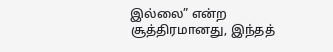இல்லை” என்ற சூத்திரமானது, இந்தத்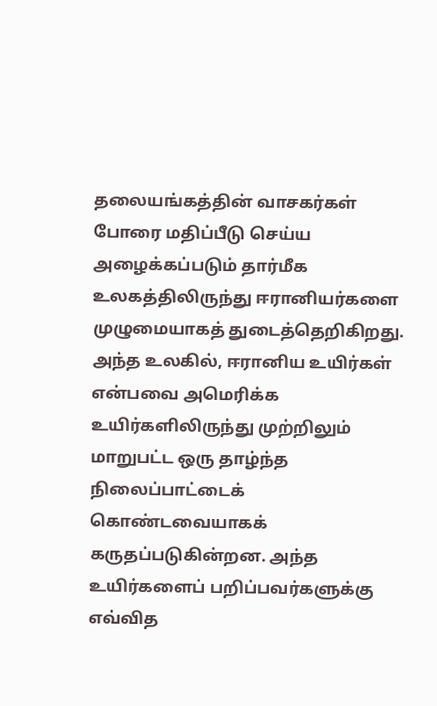தலையங்கத்தின் வாசகர்கள் போரை மதிப்பீடு செய்ய அழைக்கப்படும் தார்மீக உலகத்திலிருந்து ஈரானியர்களை முழுமையாகத் துடைத்தெறிகிறது. அந்த உலகில், ஈரானிய உயிர்கள் என்பவை அமெரிக்க உயிர்களிலிருந்து முற்றிலும் மாறுபட்ட ஒரு தாழ்ந்த நிலைப்பாட்டைக் கொண்டவையாகக் கருதப்படுகின்றன. அந்த உயிர்களைப் பறிப்பவர்களுக்கு எவ்வித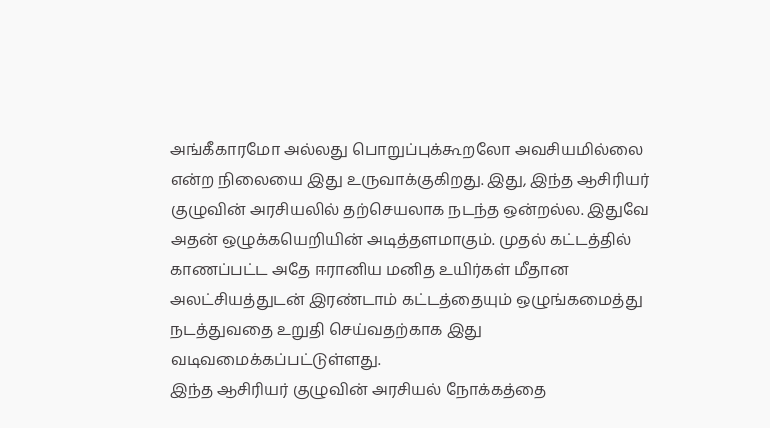அங்கீகாரமோ அல்லது பொறுப்புக்கூறலோ அவசியமில்லை என்ற நிலையை இது உருவாக்குகிறது. இது, இந்த ஆசிரியர் குழுவின் அரசியலில் தற்செயலாக நடந்த ஒன்றல்ல. இதுவே அதன் ஒழுக்கயெறியின் அடித்தளமாகும். முதல் கட்டத்தில் காணப்பட்ட அதே ஈரானிய மனித உயிர்கள் மீதான அலட்சியத்துடன் இரண்டாம் கட்டத்தையும் ஒழுங்கமைத்து நடத்துவதை உறுதி செய்வதற்காக இது வடிவமைக்கப்பட்டுள்ளது.
இந்த ஆசிரியர் குழுவின் அரசியல் நோக்கத்தை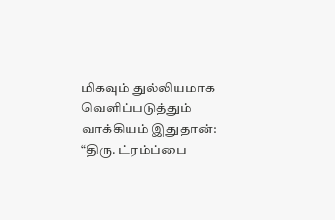மிகவும் துல்லியமாக வெளிப்படுத்தும் வாக்கியம் இதுதான்: “திரு. ட்ரம்ப்பை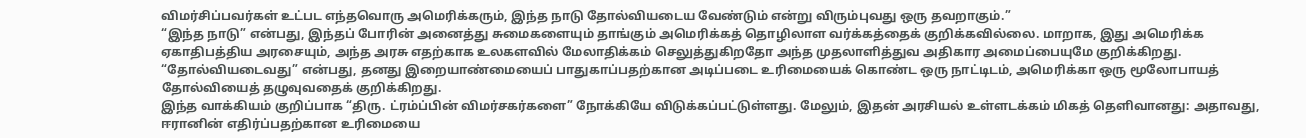விமர்சிப்பவர்கள் உட்பட எந்தவொரு அமெரிக்கரும், இந்த நாடு தோல்வியடைய வேண்டும் என்று விரும்புவது ஒரு தவறாகும்.”
“இந்த நாடு” என்பது, இந்தப் போரின் அனைத்து சுமைகளையும் தாங்கும் அமெரிக்கத் தொழிலாள வர்க்கத்தைக் குறிக்கவில்லை. மாறாக, இது அமெரிக்க ஏகாதிபத்திய அரசையும், அந்த அரசு எதற்காக உலகளவில் மேலாதிக்கம் செலுத்துகிறதோ அந்த முதலாளித்துவ அதிகார அமைப்பையுமே குறிக்கிறது. “தோல்வியடைவது” என்பது, தனது இறையாண்மையைப் பாதுகாப்பதற்கான அடிப்படை உரிமையைக் கொண்ட ஒரு நாட்டிடம், அமெரிக்கா ஒரு மூலோபாயத் தோல்வியைத் தழுவுவதைக் குறிக்கிறது.
இந்த வாக்கியம் குறிப்பாக “திரு. ட்ரம்ப்பின் விமர்சகர்களை” நோக்கியே விடுக்கப்பட்டுள்ளது. மேலும், இதன் அரசியல் உள்ளடக்கம் மிகத் தெளிவானது: அதாவது, ஈரானின் எதிர்ப்பதற்கான உரிமையை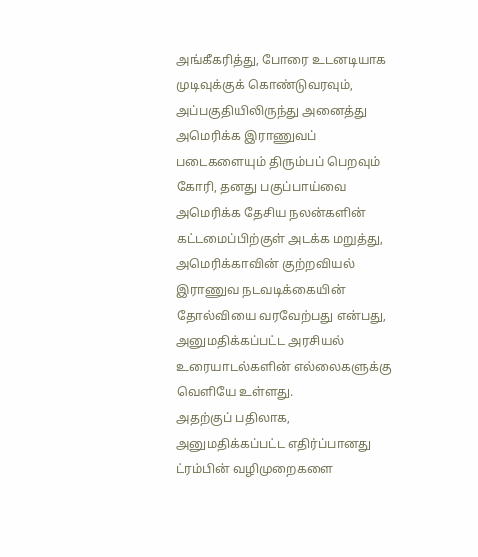அங்கீகரித்து, போரை உடனடியாக முடிவுக்குக் கொண்டுவரவும், அப்பகுதியிலிருந்து அனைத்து அமெரிக்க இராணுவப் படைகளையும் திரும்பப் பெறவும் கோரி, தனது பகுப்பாய்வை அமெரிக்க தேசிய நலன்களின் கட்டமைப்பிற்குள் அடக்க மறுத்து, அமெரிக்காவின் குற்றவியல் இராணுவ நடவடிக்கையின் தோல்வியை வரவேற்பது என்பது, அனுமதிக்கப்பட்ட அரசியல் உரையாடல்களின் எல்லைகளுக்கு வெளியே உள்ளது.
அதற்குப் பதிலாக, அனுமதிக்கப்பட்ட எதிர்ப்பானது ட்ரம்பின் வழிமுறைகளை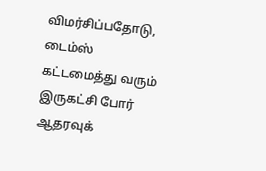விமர்சிப்பதோடு, டைம்ஸ் கட்டமைத்து வரும் இருகட்சி போர் ஆதரவுக்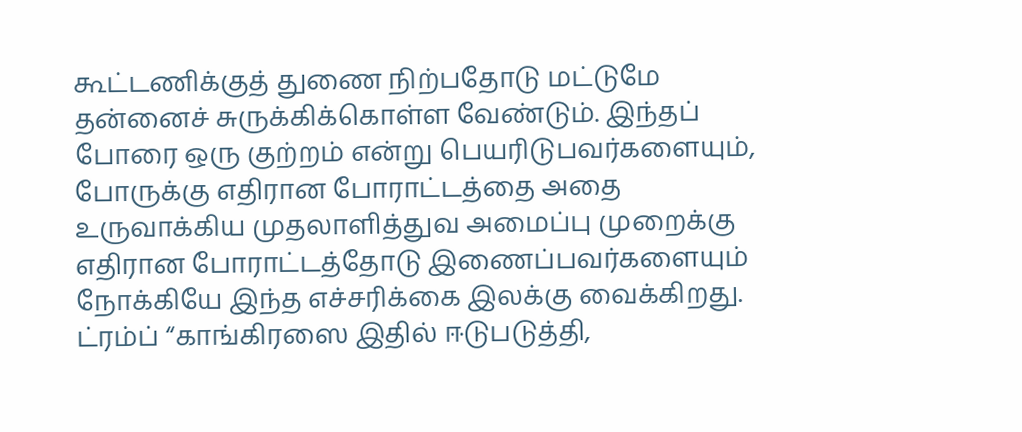கூட்டணிக்குத் துணை நிற்பதோடு மட்டுமே தன்னைச் சுருக்கிக்கொள்ள வேண்டும். இந்தப் போரை ஒரு குற்றம் என்று பெயரிடுபவர்களையும், போருக்கு எதிரான போராட்டத்தை அதை உருவாக்கிய முதலாளித்துவ அமைப்பு முறைக்கு எதிரான போராட்டத்தோடு இணைப்பவர்களையும் நோக்கியே இந்த எச்சரிக்கை இலக்கு வைக்கிறது.
ட்ரம்ப் “காங்கிரஸை இதில் ஈடுபடுத்தி,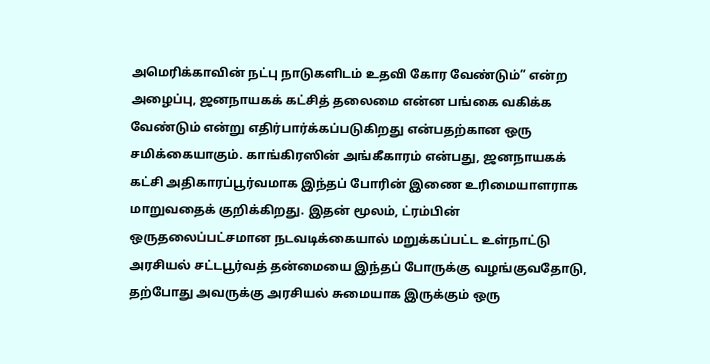அமெரிக்காவின் நட்பு நாடுகளிடம் உதவி கோர வேண்டும்” என்ற அழைப்பு, ஜனநாயகக் கட்சித் தலைமை என்ன பங்கை வகிக்க வேண்டும் என்று எதிர்பார்க்கப்படுகிறது என்பதற்கான ஒரு சமிக்கையாகும். காங்கிரஸின் அங்கீகாரம் என்பது, ஜனநாயகக் கட்சி அதிகாரப்பூர்வமாக இந்தப் போரின் இணை உரிமையாளராக மாறுவதைக் குறிக்கிறது. இதன் மூலம், ட்ரம்பின் ஒருதலைப்பட்சமான நடவடிக்கையால் மறுக்கப்பட்ட உள்நாட்டு அரசியல் சட்டபூர்வத் தன்மையை இந்தப் போருக்கு வழங்குவதோடு, தற்போது அவருக்கு அரசியல் சுமையாக இருக்கும் ஒரு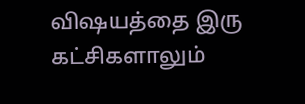விஷயத்தை இரு கட்சிகளாலும்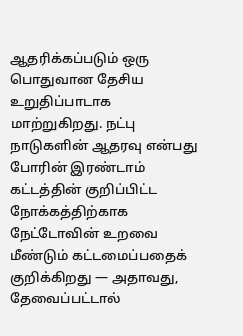ஆதரிக்கப்படும் ஒரு பொதுவான தேசிய உறுதிப்பாடாக மாற்றுகிறது. நட்பு நாடுகளின் ஆதரவு என்பது போரின் இரண்டாம் கட்டத்தின் குறிப்பிட்ட நோக்கத்திற்காக நேட்டோவின் உறவை மீண்டும் கட்டமைப்பதைக் குறிக்கிறது — அதாவது, தேவைப்பட்டால்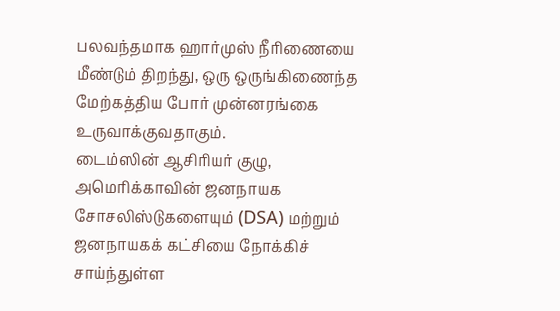பலவந்தமாக ஹார்முஸ் நீரிணையை மீண்டும் திறந்து, ஒரு ஒருங்கிணைந்த மேற்கத்திய போர் முன்னரங்கை உருவாக்குவதாகும்.
டைம்ஸின் ஆசிரியர் குழு, அமெரிக்காவின் ஜனநாயக சோசலிஸ்டுகளையும் (DSA) மற்றும் ஜனநாயகக் கட்சியை நோக்கிச் சாய்ந்துள்ள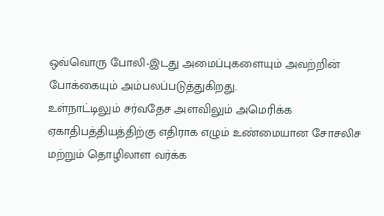ஒவ்வொரு போலி-இடது அமைப்புகளையும் அவற்றின் போக்கையும் அம்பலப்படுத்துகிறது.
உள்நாட்டிலும் சர்வதேச அளவிலும் அமெரிக்க ஏகாதிபத்தியத்திற்கு எதிராக எழும் உண்மையான சோசலிச மற்றும் தொழிலாள வர்க்க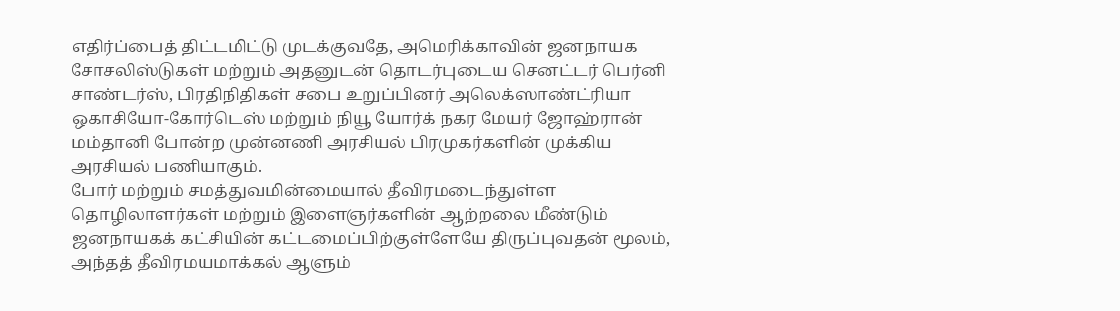எதிர்ப்பைத் திட்டமிட்டு முடக்குவதே, அமெரிக்காவின் ஜனநாயக சோசலிஸ்டுகள் மற்றும் அதனுடன் தொடர்புடைய செனட்டர் பெர்னி சாண்டர்ஸ், பிரதிநிதிகள் சபை உறுப்பினர் அலெக்ஸாண்ட்ரியா ஒகாசியோ-கோர்டெஸ் மற்றும் நியூ யோர்க் நகர மேயர் ஜோஹ்ரான் மம்தானி போன்ற முன்னணி அரசியல் பிரமுகர்களின் முக்கிய அரசியல் பணியாகும்.
போர் மற்றும் சமத்துவமின்மையால் தீவிரமடைந்துள்ள தொழிலாளர்கள் மற்றும் இளைஞர்களின் ஆற்றலை மீண்டும் ஜனநாயகக் கட்சியின் கட்டமைப்பிற்குள்ளேயே திருப்புவதன் மூலம், அந்தத் தீவிரமயமாக்கல் ஆளும்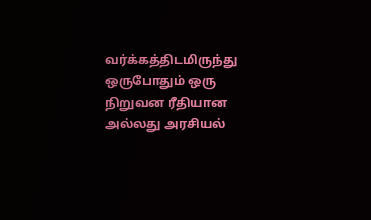வர்க்கத்திடமிருந்து ஒருபோதும் ஒரு நிறுவன ரீதியான அல்லது அரசியல்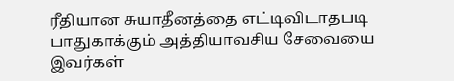ரீதியான சுயாதீனத்தை எட்டிவிடாதபடி பாதுகாக்கும் அத்தியாவசிய சேவையை இவர்கள்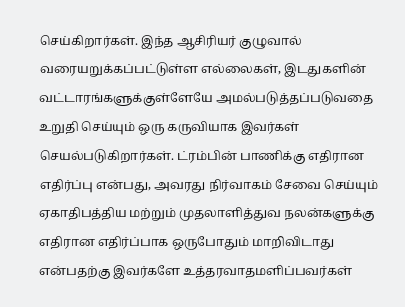செய்கிறார்கள். இந்த ஆசிரியர் குழுவால் வரையறுக்கப்பட்டுள்ள எல்லைகள், இடதுகளின் வட்டாரங்களுக்குள்ளேயே அமல்படுத்தப்படுவதை உறுதி செய்யும் ஒரு கருவியாக இவர்கள் செயல்படுகிறார்கள். ட்ரம்பின் பாணிக்கு எதிரான எதிர்ப்பு என்பது, அவரது நிர்வாகம் சேவை செய்யும் ஏகாதிபத்திய மற்றும் முதலாளித்துவ நலன்களுக்கு எதிரான எதிர்ப்பாக ஒருபோதும் மாறிவிடாது என்பதற்கு இவர்களே உத்தரவாதமளிப்பவர்கள்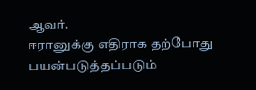ஆவர்.
ஈரானுக்கு எதிராக தற்போது பயன்படுத்தப்படும்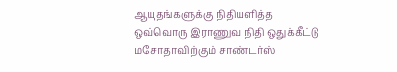ஆயுதங்களுக்கு நிதியளித்த ஒவ்வொரு இராணுவ நிதி ஒதுக்கீட்டு மசோதாவிற்கும் சாண்டர்ஸ்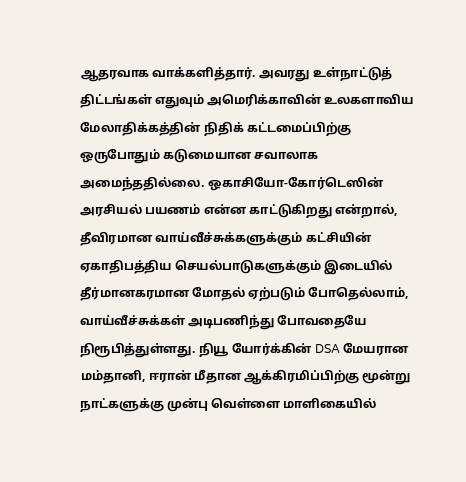ஆதரவாக வாக்களித்தார். அவரது உள்நாட்டுத் திட்டங்கள் எதுவும் அமெரிக்காவின் உலகளாவிய மேலாதிக்கத்தின் நிதிக் கட்டமைப்பிற்கு ஒருபோதும் கடுமையான சவாலாக அமைந்ததில்லை. ஒகாசியோ-கோர்டெஸின் அரசியல் பயணம் என்ன காட்டுகிறது என்றால், தீவிரமான வாய்வீச்சுக்களுக்கும் கட்சியின் ஏகாதிபத்திய செயல்பாடுகளுக்கும் இடையில் தீர்மானகரமான மோதல் ஏற்படும் போதெல்லாம், வாய்வீச்சுக்கள் அடிபணிந்து போவதையே நிரூபித்துள்ளது. நியூ யோர்க்கின் DSA மேயரான மம்தானி, ஈரான் மீதான ஆக்கிரமிப்பிற்கு மூன்று நாட்களுக்கு முன்பு வெள்ளை மாளிகையில்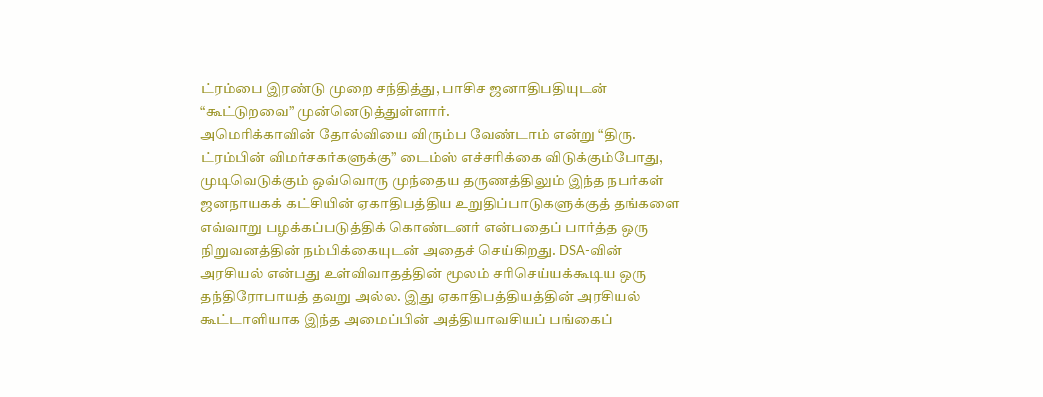ட்ரம்பை இரண்டு முறை சந்தித்து, பாசிச ஜனாதிபதியுடன் “கூட்டுறவை” முன்னெடுத்துள்ளார்.
அமெரிக்காவின் தோல்வியை விரும்ப வேண்டாம் என்று “திரு. ட்ரம்பின் விமர்சகர்களுக்கு” டைம்ஸ் எச்சரிக்கை விடுக்கும்போது, முடிவெடுக்கும் ஒவ்வொரு முந்தைய தருணத்திலும் இந்த நபர்கள் ஜனநாயகக் கட்சியின் ஏகாதிபத்திய உறுதிப்பாடுகளுக்குத் தங்களை எவ்வாறு பழக்கப்படுத்திக் கொண்டனர் என்பதைப் பார்த்த ஒரு நிறுவனத்தின் நம்பிக்கையுடன் அதைச் செய்கிறது. DSA-வின் அரசியல் என்பது உள்விவாதத்தின் மூலம் சரிசெய்யக்கூடிய ஒரு தந்திரோபாயத் தவறு அல்ல. இது ஏகாதிபத்தியத்தின் அரசியல் கூட்டாளியாக இந்த அமைப்பின் அத்தியாவசியப் பங்கைப்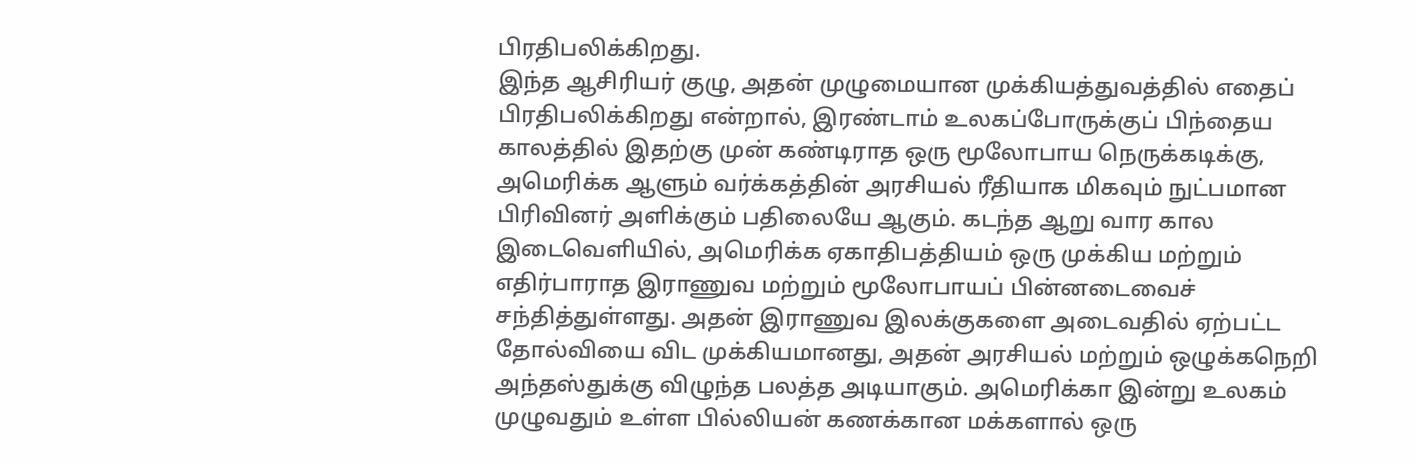பிரதிபலிக்கிறது.
இந்த ஆசிரியர் குழு, அதன் முழுமையான முக்கியத்துவத்தில் எதைப் பிரதிபலிக்கிறது என்றால், இரண்டாம் உலகப்போருக்குப் பிந்தைய காலத்தில் இதற்கு முன் கண்டிராத ஒரு மூலோபாய நெருக்கடிக்கு, அமெரிக்க ஆளும் வர்க்கத்தின் அரசியல் ரீதியாக மிகவும் நுட்பமான பிரிவினர் அளிக்கும் பதிலையே ஆகும். கடந்த ஆறு வார கால இடைவெளியில், அமெரிக்க ஏகாதிபத்தியம் ஒரு முக்கிய மற்றும் எதிர்பாராத இராணுவ மற்றும் மூலோபாயப் பின்னடைவைச் சந்தித்துள்ளது. அதன் இராணுவ இலக்குகளை அடைவதில் ஏற்பட்ட தோல்வியை விட முக்கியமானது, அதன் அரசியல் மற்றும் ஒழுக்கநெறி அந்தஸ்துக்கு விழுந்த பலத்த அடியாகும். அமெரிக்கா இன்று உலகம் முழுவதும் உள்ள பில்லியன் கணக்கான மக்களால் ஒரு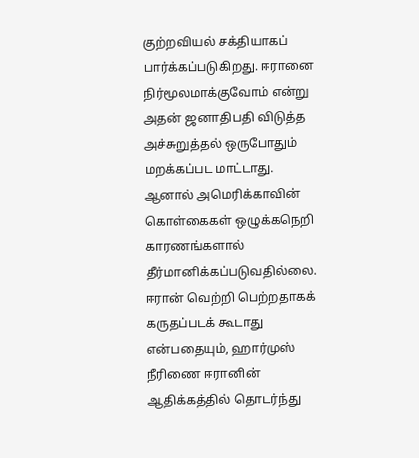குற்றவியல் சக்தியாகப் பார்க்கப்படுகிறது. ஈரானை நிர்மூலமாக்குவோம் என்று அதன் ஜனாதிபதி விடுத்த அச்சுறுத்தல் ஒருபோதும் மறக்கப்பட மாட்டாது.
ஆனால் அமெரிக்காவின் கொள்கைகள் ஒழுக்கநெறி காரணங்களால் தீர்மானிக்கப்படுவதில்லை. ஈரான் வெற்றி பெற்றதாகக் கருதப்படக் கூடாது என்பதையும், ஹார்முஸ் நீரிணை ஈரானின் ஆதிக்கத்தில் தொடர்ந்து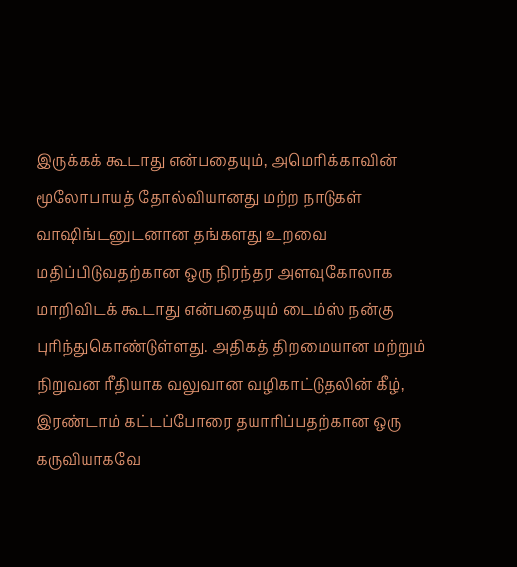இருக்கக் கூடாது என்பதையும், அமெரிக்காவின் மூலோபாயத் தோல்வியானது மற்ற நாடுகள் வாஷிங்டனுடனான தங்களது உறவை மதிப்பிடுவதற்கான ஒரு நிரந்தர அளவுகோலாக மாறிவிடக் கூடாது என்பதையும் டைம்ஸ் நன்கு புரிந்துகொண்டுள்ளது. அதிகத் திறமையான மற்றும் நிறுவன ரீதியாக வலுவான வழிகாட்டுதலின் கீழ், இரண்டாம் கட்டப்போரை தயாரிப்பதற்கான ஒரு கருவியாகவே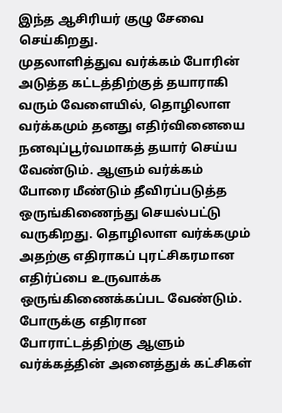இந்த ஆசிரியர் குழு சேவை செய்கிறது.
முதலாளித்துவ வர்க்கம் போரின் அடுத்த கட்டத்திற்குத் தயாராகி வரும் வேளையில், தொழிலாள வர்க்கமும் தனது எதிர்வினையை நனவுப்பூர்வமாகத் தயார் செய்ய வேண்டும். ஆளும் வர்க்கம் போரை மீண்டும் தீவிரப்படுத்த ஒருங்கிணைந்து செயல்பட்டு வருகிறது. தொழிலாள வர்க்கமும் அதற்கு எதிராகப் புரட்சிகரமான எதிர்ப்பை உருவாக்க ஒருங்கிணைக்கப்பட வேண்டும்.
போருக்கு எதிரான போராட்டத்திற்கு ஆளும் வர்க்கத்தின் அனைத்துக் கட்சிகள்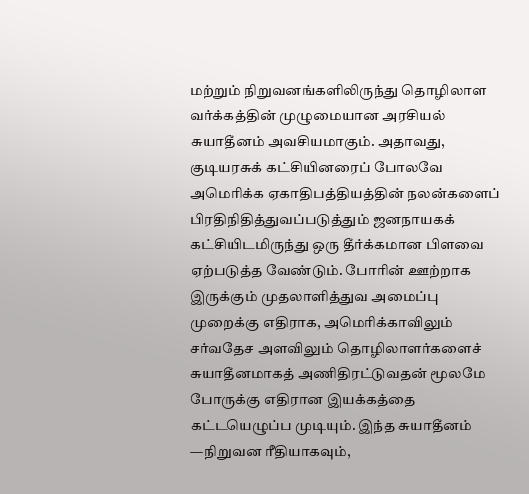மற்றும் நிறுவனங்களிலிருந்து தொழிலாள வர்க்கத்தின் முழுமையான அரசியல் சுயாதீனம் அவசியமாகும். அதாவது, குடியரசுக் கட்சியினரைப் போலவே அமெரிக்க ஏகாதிபத்தியத்தின் நலன்களைப் பிரதிநிதித்துவப்படுத்தும் ஜனநாயகக் கட்சியிடமிருந்து ஒரு தீர்க்கமான பிளவை ஏற்படுத்த வேண்டும். போரின் ஊற்றாக இருக்கும் முதலாளித்துவ அமைப்பு முறைக்கு எதிராக, அமெரிக்காவிலும் சர்வதேச அளவிலும் தொழிலாளர்களைச் சுயாதீனமாகத் அணிதிரட்டுவதன் மூலமே போருக்கு எதிரான இயக்கத்தை கட்டயெழுப்ப முடியும். இந்த சுயாதீனம் —நிறுவன ரீதியாகவும்,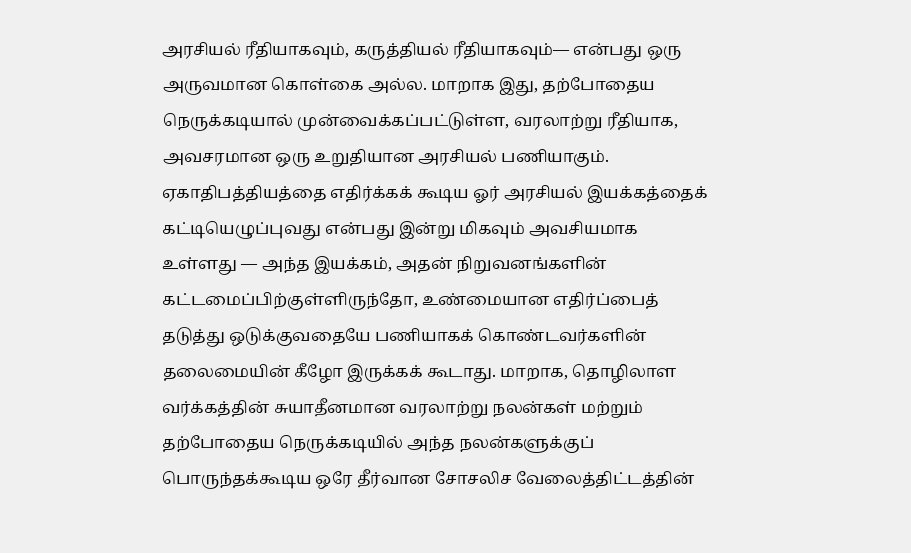அரசியல் ரீதியாகவும், கருத்தியல் ரீதியாகவும்— என்பது ஒரு அருவமான கொள்கை அல்ல. மாறாக இது, தற்போதைய நெருக்கடியால் முன்வைக்கப்பட்டுள்ள, வரலாற்று ரீதியாக, அவசரமான ஒரு உறுதியான அரசியல் பணியாகும்.
ஏகாதிபத்தியத்தை எதிர்க்கக் கூடிய ஓர் அரசியல் இயக்கத்தைக் கட்டியெழுப்புவது என்பது இன்று மிகவும் அவசியமாக உள்ளது — அந்த இயக்கம், அதன் நிறுவனங்களின் கட்டமைப்பிற்குள்ளிருந்தோ, உண்மையான எதிர்ப்பைத் தடுத்து ஒடுக்குவதையே பணியாகக் கொண்டவர்களின் தலைமையின் கீழோ இருக்கக் கூடாது. மாறாக, தொழிலாள வர்க்கத்தின் சுயாதீனமான வரலாற்று நலன்கள் மற்றும் தற்போதைய நெருக்கடியில் அந்த நலன்களுக்குப் பொருந்தக்கூடிய ஒரே தீர்வான சோசலிச வேலைத்திட்டத்தின்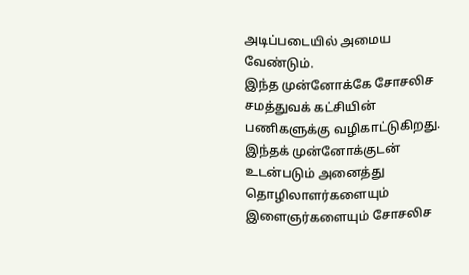அடிப்படையில் அமைய வேண்டும்.
இந்த முன்னோக்கே சோசலிச சமத்துவக் கட்சியின் பணிகளுக்கு வழிகாட்டுகிறது. இந்தக் முன்னோக்குடன் உடன்படும் அனைத்து தொழிலாளர்களையும் இளைஞர்களையும் சோசலிச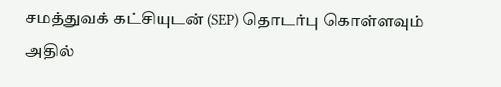சமத்துவக் கட்சியுடன் (SEP) தொடர்பு கொள்ளவும் அதில்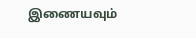இணையவும்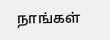நாங்கள்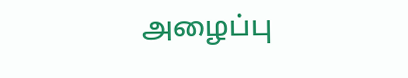அழைப்பு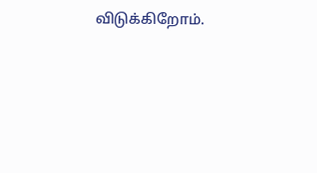விடுக்கிறோம்.